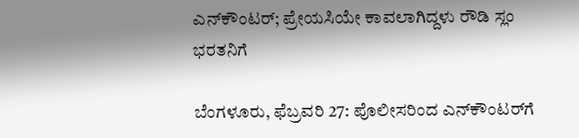ಎನ್‌ಕೌಂಟರ್; ಪ್ರೇಯಸಿಯೇ ಕಾವಲಾಗಿದ್ದಳು ರೌಡಿ ಸ್ಲಂ ಭರತನಿಗೆ

ಬೆಂಗಳೂರು, ಫೆಬ್ರವರಿ 27: ಪೊಲೀಸರಿಂದ ಎನ್‌ಕೌಂಟರ್‌ಗೆ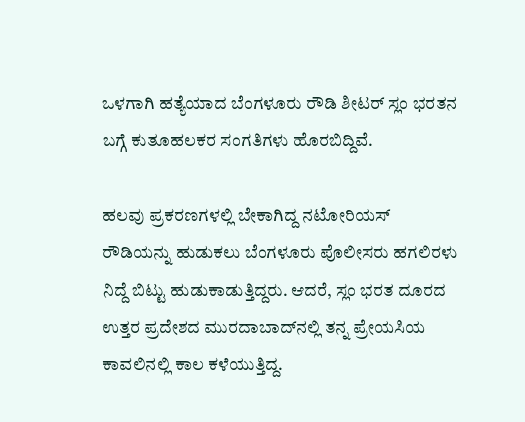ಒಳಗಾಗಿ ಹತ್ಯೆಯಾದ ಬೆಂಗಳೂರು ರೌಡಿ ಶೀಟರ್ ಸ್ಲಂ ಭರತನ ಬಗ್ಗೆ ಕುತೂಹಲಕರ ಸಂಗತಿಗಳು ಹೊರಬಿದ್ದಿವೆ.

ಹಲವು ಪ್ರಕರಣಗಳಲ್ಲಿ ಬೇಕಾಗಿದ್ದ ನಟೋರಿಯಸ್ ರೌಡಿಯನ್ನು ಹುಡುಕಲು ಬೆಂಗಳೂರು ಪೊಲೀಸರು ಹಗಲಿರಳು ನಿದ್ದೆ ಬಿಟ್ಟು ಹುಡುಕಾಡುತ್ತಿದ್ದರು. ಆದರೆ, ಸ್ಲಂ ಭರತ ದೂರದ ಉತ್ತರ ಪ್ರದೇಶದ ಮುರದಾಬಾದ್‌ನಲ್ಲಿ ತನ್ನ ಪ್ರೇಯಸಿಯ ಕಾವಲಿನಲ್ಲಿ ಕಾಲ ಕಳೆಯುತ್ತಿದ್ದ.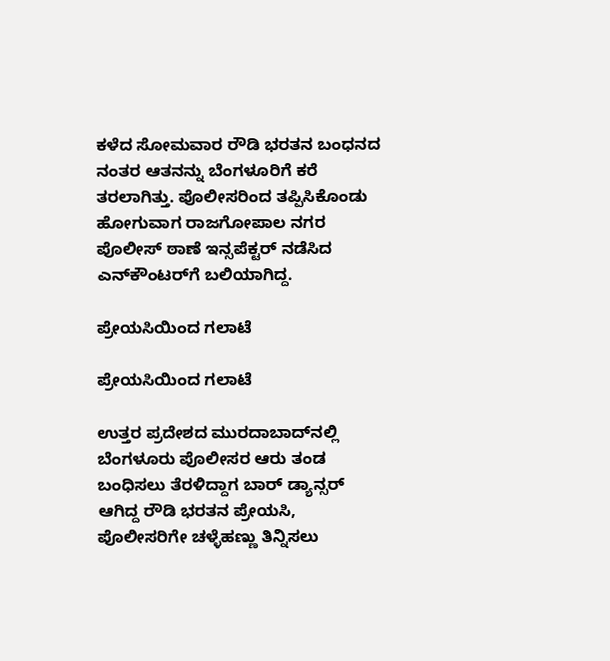ಕಳೆದ ಸೋಮವಾರ ರೌಡಿ ಭರತನ ಬಂಧನದ ನಂತರ ಆತನನ್ನು ಬೆಂಗಳೂರಿಗೆ ಕರೆ ತರಲಾಗಿತ್ತು. ಪೊಲೀಸರಿಂದ ತಪ್ಪಿಸಿಕೊಂಡು ಹೋಗುವಾಗ ರಾಜಗೋಪಾಲ ನಗರ ಪೊಲೀಸ್‌ ಠಾಣೆ ಇನ್ಸಪೆಕ್ಟರ್ ನಡೆಸಿದ ಎನ್‌ಕೌಂಟರ್‌ಗೆ ಬಲಿಯಾಗಿದ್ದ.

ಪ್ರೇಯಸಿಯಿಂದ ಗಲಾಟೆ

ಪ್ರೇಯಸಿಯಿಂದ ಗಲಾಟೆ

ಉತ್ತರ ಪ್ರದೇಶದ ಮುರದಾಬಾದ್‌ನಲ್ಲಿ ಬೆಂಗಳೂರು ಪೊಲೀಸರ ಆರು ತಂಡ ಬಂಧಿಸಲು ತೆರಳಿದ್ದಾಗ ಬಾರ್ ಡ್ಯಾನ್ಸರ್ ಆಗಿದ್ದ ರೌಡಿ ಭರತನ ಪ್ರೇಯಸಿ, ಪೊಲೀಸರಿಗೇ ಚಳ್ಳೆಹಣ್ಣು ತಿನ್ನಿಸಲು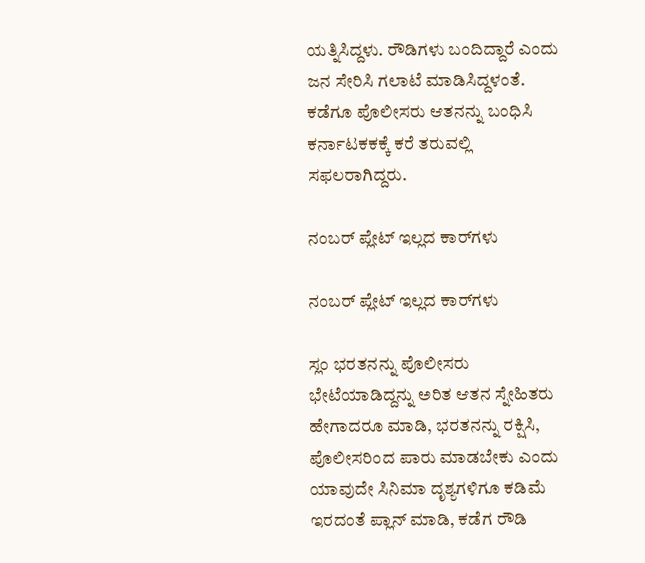ಯತ್ನಿಸಿದ್ದಳು. ರೌಡಿಗಳು ಬಂದಿದ್ದಾರೆ ಎಂದು ಜನ ಸೇರಿಸಿ ಗಲಾಟೆ ಮಾಡಿಸಿದ್ದಳಂತೆ. ಕಡೆಗೂ ಪೊಲೀಸರು ಆತನನ್ನು ಬಂಧಿಸಿ ಕರ್ನಾಟಕಕಕ್ಕೆ ಕರೆ ತರುವಲ್ಲಿ ಸಫಲರಾಗಿದ್ದರು.

ನಂಬರ್ ಪ್ಲೇಟ್ ಇಲ್ಲದ ಕಾರ್‌ಗಳು

ನಂಬರ್ ಪ್ಲೇಟ್ ಇಲ್ಲದ ಕಾರ್‌ಗಳು

ಸ್ಲಂ ಭರತನನ್ನು ಪೊಲೀಸರು ಭೇಟೆಯಾಡಿದ್ದನ್ನು ಅರಿತ ಆತನ ಸ್ನೇಹಿತರು ಹೇಗಾದರೂ ಮಾಡಿ, ಭರತನನ್ನು ರಕ್ಷಿಸಿ, ಪೊಲೀಸರಿಂದ ಪಾರು ಮಾಡಬೇಕು ಎಂದು ಯಾವುದೇ ಸಿನಿಮಾ ದೃಶ್ಯಗಳಿಗೂ ಕಡಿಮೆ ಇರದಂತೆ ಪ್ಲಾನ್ ಮಾಡಿ, ಕಡೆಗ ರೌಡಿ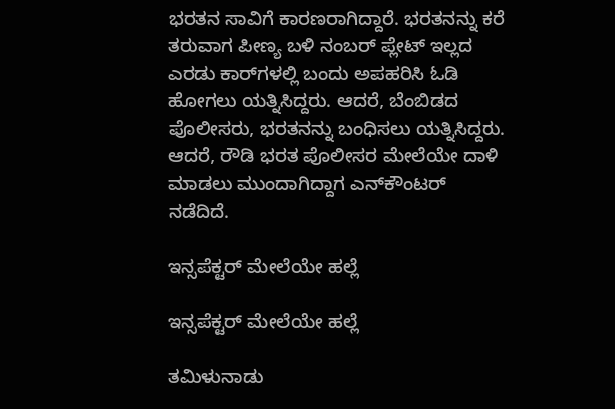ಭರತನ ಸಾವಿಗೆ ಕಾರಣರಾಗಿದ್ದಾರೆ. ಭರತನನ್ನು ಕರೆ ತರುವಾಗ ಪೀಣ್ಯ ಬಳಿ ನಂಬರ್ ಪ್ಲೇಟ್ ಇಲ್ಲದ ಎರಡು ಕಾರ್‌ಗಳಲ್ಲಿ ಬಂದು ಅಪಹರಿಸಿ ಓಡಿ ಹೋಗಲು ಯತ್ನಿಸಿದ್ದರು. ಆದರೆ, ಬೆಂಬಿಡದ ಪೊಲೀಸರು, ಭರತನನ್ನು ಬಂಧಿಸಲು ಯತ್ನಿಸಿದ್ದರು. ಆದರೆ, ರೌಡಿ ಭರತ ಪೊಲೀಸರ ಮೇಲೆಯೇ ದಾಳಿ ಮಾಡಲು ಮುಂದಾಗಿದ್ದಾಗ ಎನ್‌ಕೌಂಟರ್ ನಡೆದಿದೆ.

ಇನ್ಸಪೆಕ್ಟರ್ ಮೇಲೆಯೇ ಹಲ್ಲೆ

ಇನ್ಸಪೆಕ್ಟರ್ ಮೇಲೆಯೇ ಹಲ್ಲೆ

ತಮಿಳುನಾಡು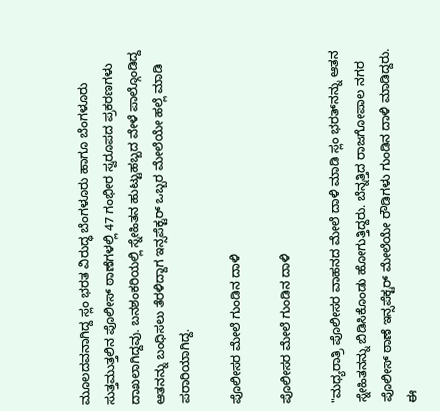ಮೂಲದವನಾಗಿದ್ದ ಸ್ಲಂ ಭರತ ವಿರುದ್ಧ ಬೆಂಗಳೂರು ಹಾಗೂ ಬೆಂಗಳೂರು ಸುತ್ತಮುತ್ತಲಿನ ಪೊಲೀಸ್ ಠಾಣೆಗಳಲ್ಲಿ 47 ಗಂಭೀರ ಸ್ವರೂಪದ ಪ್ರಕರಣಗಳು ದಾಖಲಾಗಿದ್ದವು. ಬನಶಂಕರಿಯಲ್ಲಿ ಸ್ನೇಹಿತನ ಹುಟ್ಟುಹಬ್ಬದ ವೇಳೆ ಪಾಲ್ಗೊಂಡಿದ್ದ ಆತನನ್ನು ಬಂಧಿಸಲು ತೆರಳಿದ್ದಾಗ ಇನ್ಸಪೆಕ್ಟರ್ ಒಬ್ಬರ ಮೇಲೆಯೇ ಹಲ್ಲೆ ಮಾಡಿ ಪರಾರಿಯಾಗಿದ್ದ.

ಪೊಲೀಸರ ಮೇಲೆ ಗುಂಡಿನ ದಾಳಿ

ಪೊಲೀಸರ ಮೇಲೆ ಗುಂಡಿನ ದಾಳಿ

"ಮಧ್ಯರಾತ್ರಿ ಪೊಲೀಸರ ವಾಹನದ ಮೇಲೆ ದಾಳಿ ಮಾಡಿ ಸ್ಲಂ ಭರತ್‌ನನ್ನು ಆತನ ಸ್ನೇಹಿತನನ್ನು ಬಿಡಿಸಿಕೊಂಡು ಹೋಗುತ್ತಿದ್ದರು. ಬೆನ್ನತ್ತಿದ ರಾಜಗೋಪಾಲ ನಗರ ಪೊಲೀಸ್ ಠಾಣೆ ಇನ್ಸಪೆಕ್ಟರ್ ಮೇಲೆಯೇ ರೌಡಿಗಳು ಗುಂಡಿನ ದಾಳಿ ಮಾಡಿದ್ದರು. ಈ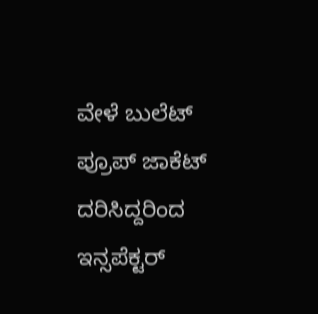ವೇಳೆ ಬುಲೆಟ್ ಪ್ರೂಪ್ ಜಾಕೆಟ್ ದರಿಸಿದ್ದರಿಂದ ಇನ್ಸಪೆಕ್ಟರ್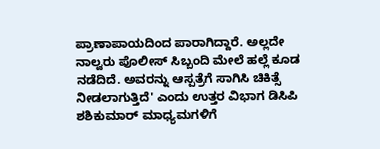ಪ್ರಾಣಾಪಾಯದಿಂದ ಪಾರಾಗಿದ್ದಾರೆ. ಅಲ್ಲದೇ ನಾಲ್ವರು ಪೊಲೀಸ್ ಸಿಬ್ಬಂದಿ ಮೇಲೆ ಹಲ್ಲೆ ಕೂಡ ನಡೆದಿದೆ. ಅವರನ್ನು ಆಸ್ಪತ್ರೆಗೆ ಸಾಗಿಸಿ ಚಿಕಿತ್ಸೆ ನೀಡಲಾಗುತ್ತಿದೆ' ಎಂದು ಉತ್ತರ ವಿಭಾಗ ಡಿಸಿಪಿ ಶಶಿಕುಮಾರ್ ಮಾಧ್ಯಮಗಳಿಗೆ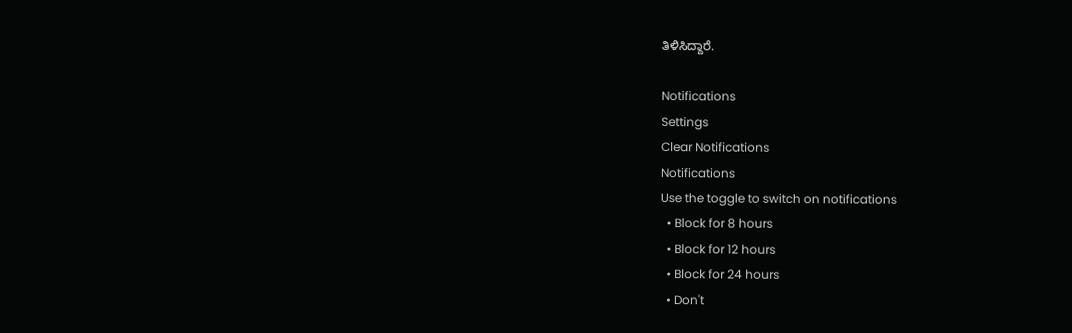ತಿಳಿಸಿದ್ದಾರೆ.

Notifications
Settings
Clear Notifications
Notifications
Use the toggle to switch on notifications
  • Block for 8 hours
  • Block for 12 hours
  • Block for 24 hours
  • Don't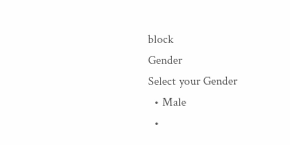block
Gender
Select your Gender
  • Male
  •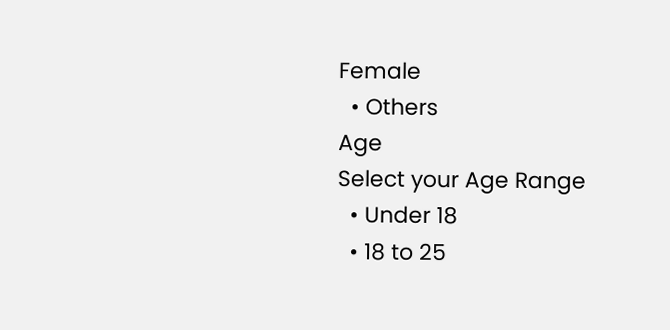Female
  • Others
Age
Select your Age Range
  • Under 18
  • 18 to 25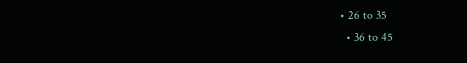• 26 to 35
  • 36 to 45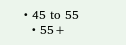• 45 to 55
  • 55+